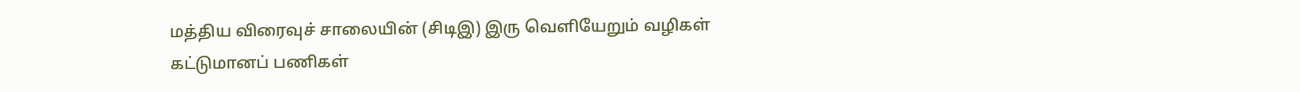மத்திய விரைவுச் சாலையின் (சிடிஇ) இரு வெளியேறும் வழிகள் கட்டுமானப் பணிகள்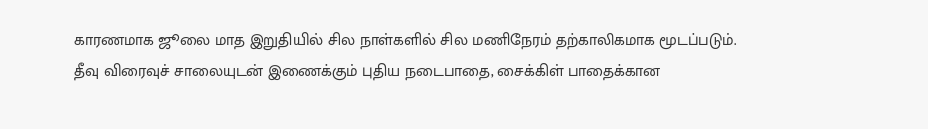காரணமாக ஜூலை மாத இறுதியில் சில நாள்களில் சில மணிநேரம் தற்காலிகமாக மூடப்படும்.
தீவு விரைவுச் சாலையுடன் இணைக்கும் புதிய நடைபாதை, சைக்கிள் பாதைக்கான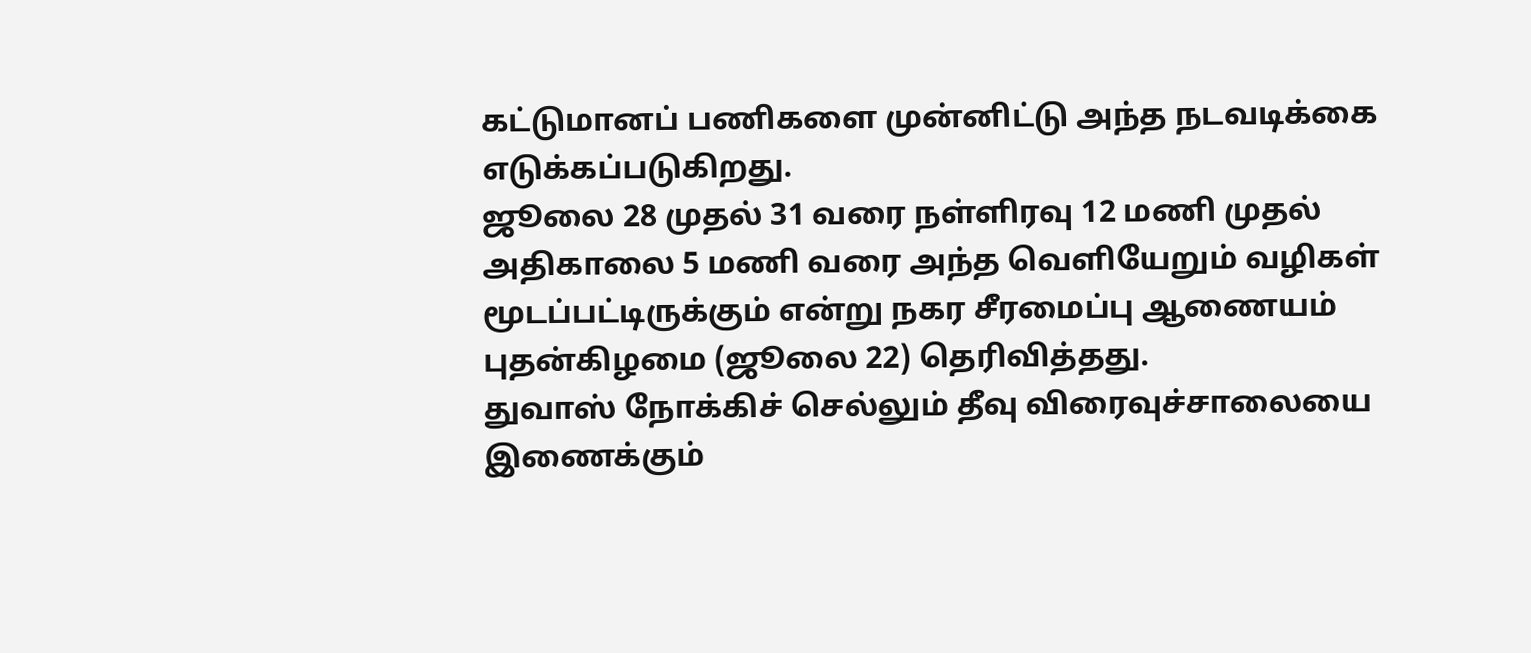கட்டுமானப் பணிகளை முன்னிட்டு அந்த நடவடிக்கை எடுக்கப்படுகிறது.
ஜூலை 28 முதல் 31 வரை நள்ளிரவு 12 மணி முதல் அதிகாலை 5 மணி வரை அந்த வெளியேறும் வழிகள் மூடப்பட்டிருக்கும் என்று நகர சீரமைப்பு ஆணையம் புதன்கிழமை (ஜூலை 22) தெரிவித்தது.
துவாஸ் நோக்கிச் செல்லும் தீவு விரைவுச்சாலையை இணைக்கும்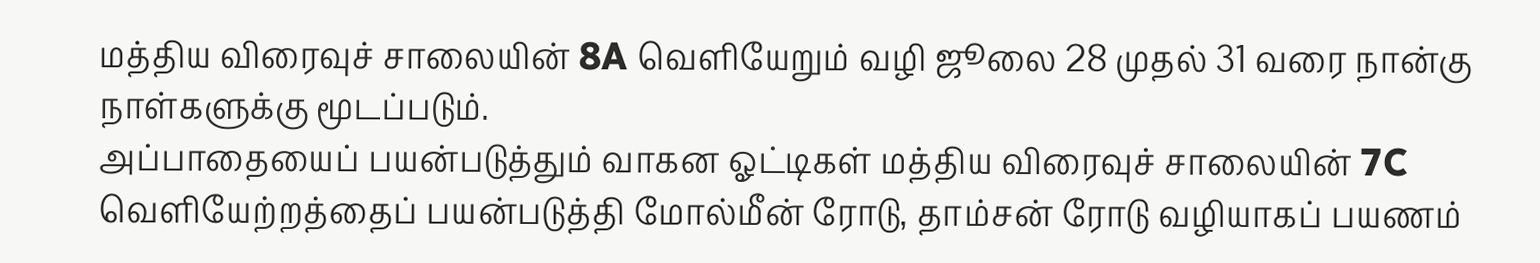மத்திய விரைவுச் சாலையின் 8A வெளியேறும் வழி ஜூலை 28 முதல் 31 வரை நான்கு நாள்களுக்கு மூடப்படும்.
அப்பாதையைப் பயன்படுத்தும் வாகன ஓட்டிகள் மத்திய விரைவுச் சாலையின் 7C வெளியேற்றத்தைப் பயன்படுத்தி மோல்மீன் ரோடு, தாம்சன் ரோடு வழியாகப் பயணம்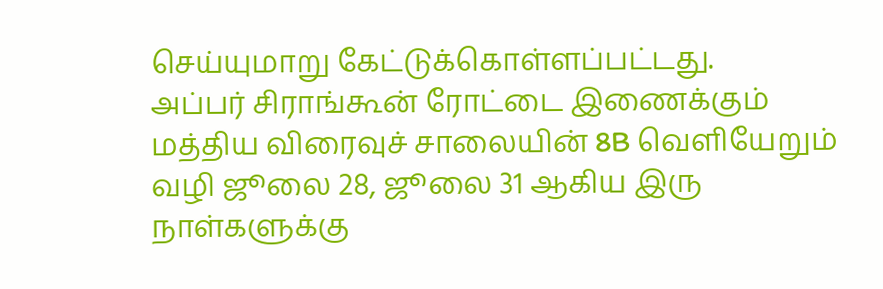செய்யுமாறு கேட்டுக்கொள்ளப்பட்டது.
அப்பர் சிராங்கூன் ரோட்டை இணைக்கும் மத்திய விரைவுச் சாலையின் 8B வெளியேறும் வழி ஜூலை 28, ஜூலை 31 ஆகிய இரு நாள்களுக்கு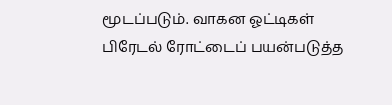மூடப்படும். வாகன ஓட்டிகள் பிரேடல் ரோட்டைப் பயன்படுத்த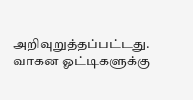அறிவுறுத்தப்பட்டது.
வாகன ஓட்டிகளுக்கு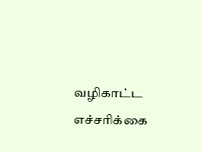வழிகாட்ட எச்சரிக்கை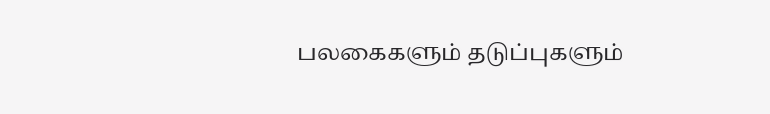பலகைகளும் தடுப்புகளும்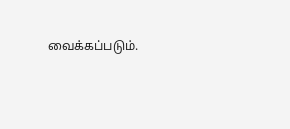வைக்கப்படும்.